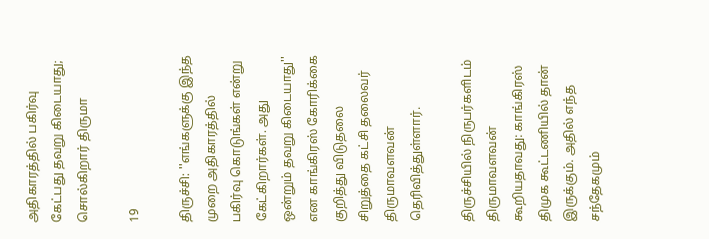அதிகாரத்தில் பகிர்வு கேட்பது தவறு கிடையாது; சொல்கிறார் திருமா

19

திருச்சி: ''எங்களுக்கு இந்த முறை அதிகாரத்தில் பகிர்வு கொடுங்கள் என்று கேட்கிறார்கள். அது ஒன்றும் தவறு கிடையாது'' என காங்கிரஸ் கோரிக்கை குறித்து விடுதலை சிறுத்தை கட்சி தலைவர் திருமாவளவன் தெரிவித்துள்ளார்.

திருச்சியில் நிருபர்களிடம் திருமாவளவன் கூறியதாவது: காங்கிரஸ் திமுக கூட்டணியில் தான் இருக்கும். அதில் எந்த சந்தேகமும்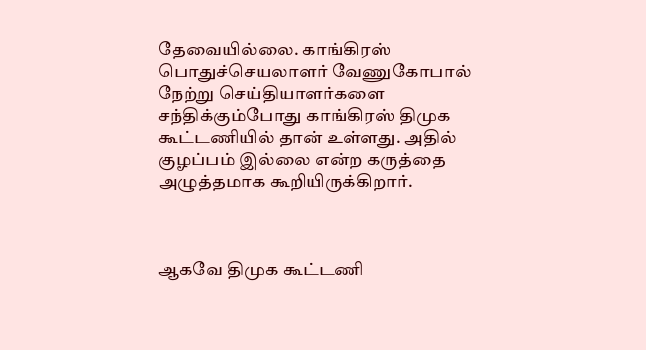தேவையில்லை. காங்கிரஸ் பொதுச்செயலாளர் வேணுகோபால் நேற்று செய்தியாளர்களை சந்திக்கும்போது காங்கிரஸ் திமுக கூட்டணியில் தான் உள்ளது. அதில் குழப்பம் இல்லை என்ற கருத்தை அழுத்தமாக கூறியிருக்கிறார்.



ஆகவே திமுக கூட்டணி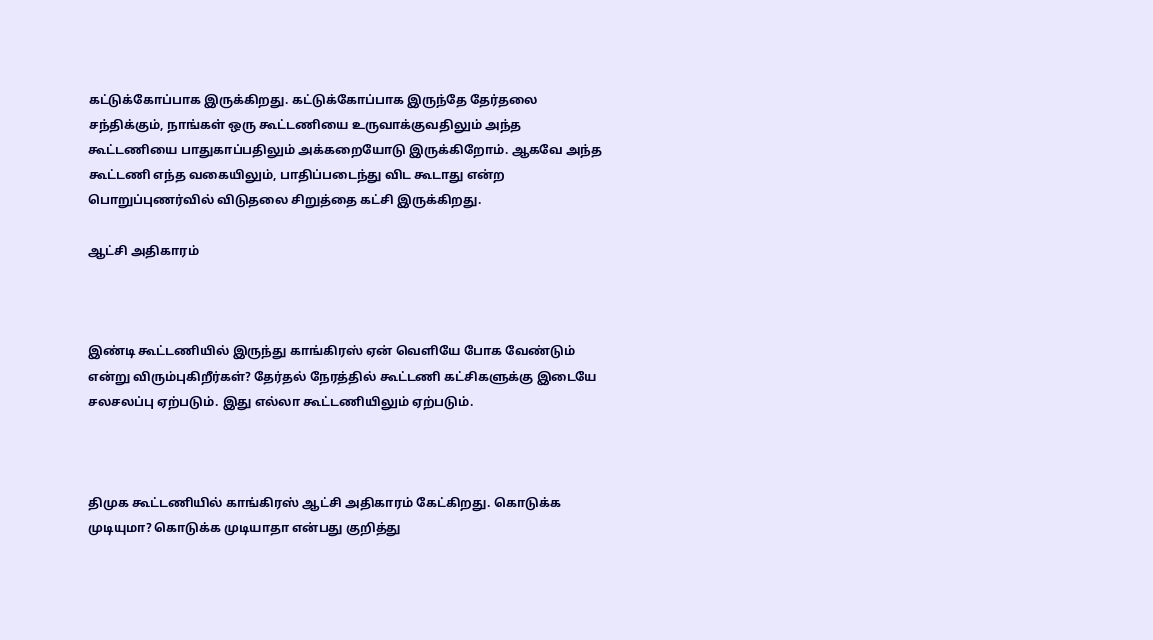கட்டுக்கோப்பாக இருக்கிறது. கட்டுக்கோப்பாக இருந்தே தேர்தலை சந்திக்கும், நாங்கள் ஒரு கூட்டணியை உருவாக்குவதிலும் அந்த கூட்டணியை பாதுகாப்பதிலும் அக்கறையோடு இருக்கிறோம். ஆகவே அந்த கூட்டணி எந்த வகையிலும், பாதிப்படைந்து விட கூடாது என்ற பொறுப்புணர்வில் விடுதலை சிறுத்தை கட்சி இருக்கிறது.

ஆட்சி அதிகாரம்



இண்டி கூட்டணியில் இருந்து காங்கிரஸ் ஏன் வெளியே போக வேண்டும் என்று விரும்புகிறீர்கள்? தேர்தல் நேரத்தில் கூட்டணி கட்சிகளுக்கு இடையே சலசலப்பு ஏற்படும். இது எல்லா கூட்டணியிலும் ஏற்படும்.



திமுக கூட்டணியில் காங்கிரஸ் ஆட்சி அதிகாரம் கேட்கிறது. கொடுக்க முடியுமா? கொடுக்க முடியாதா என்பது குறித்து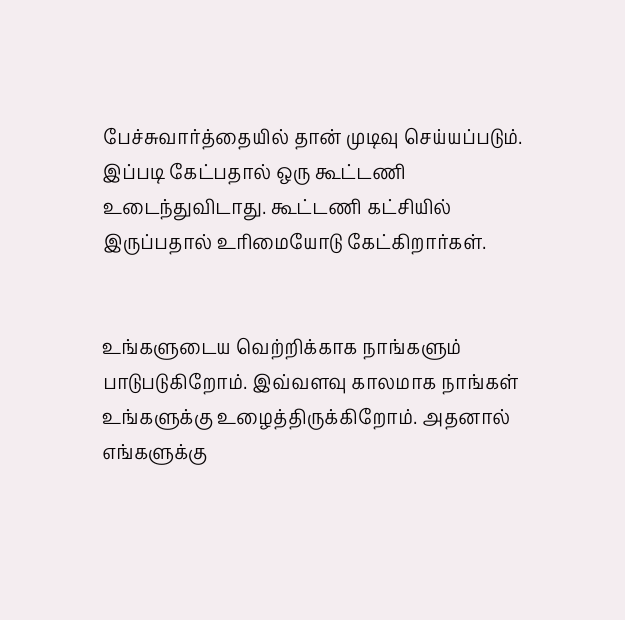பேச்சுவார்த்தையில் தான் முடிவு செய்யப்படும்.
இப்படி கேட்பதால் ஒரு கூட்டணி உடைந்துவிடாது. கூட்டணி கட்சியில் இருப்பதால் உரிமையோடு கேட்கிறார்கள்.


உங்களுடைய வெற்றிக்காக நாங்களும் பாடுபடுகிறோம். இவ்வளவு காலமாக நாங்கள் உங்களுக்கு உழைத்திருக்கிறோம். அதனால் எங்களுக்கு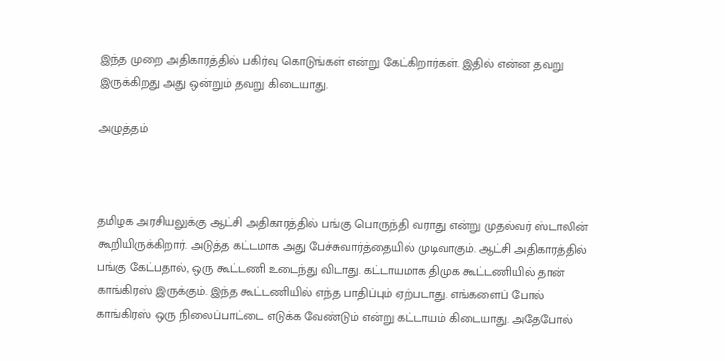இந்த முறை அதிகாரத்தில் பகிர்வு கொடுங்கள் என்று கேட்கிறார்கள். இதில் என்ன தவறு இருக்கிறது அது ஒன்றும் தவறு கிடையாது.

அழுத்தம்



தமிழக அரசியலுக்கு ஆட்சி அதிகாரத்தில் பங்கு பொருந்தி வராது என்று முதல்வர் ஸ்டாலின் கூறியிருக்கிறார். அடுத்த கட்டமாக அது பேச்சுவார்த்தையில் முடிவாகும். ஆட்சி அதிகாரத்தில் பங்கு கேட்பதால், ஒரு கூட்டணி உடைந்து விடாது. கட்டாயமாக திமுக கூட்டணியில் தான் காங்கிரஸ் இருக்கும். இந்த கூட்டணியில் எந்த பாதிப்பும் ஏற்படாது. எங்களைப் போல் காங்கிரஸ் ஒரு நிலைப்பாட்டை எடுக்க வேண்டும் என்று கட்டாயம் கிடையாது. அதேபோல்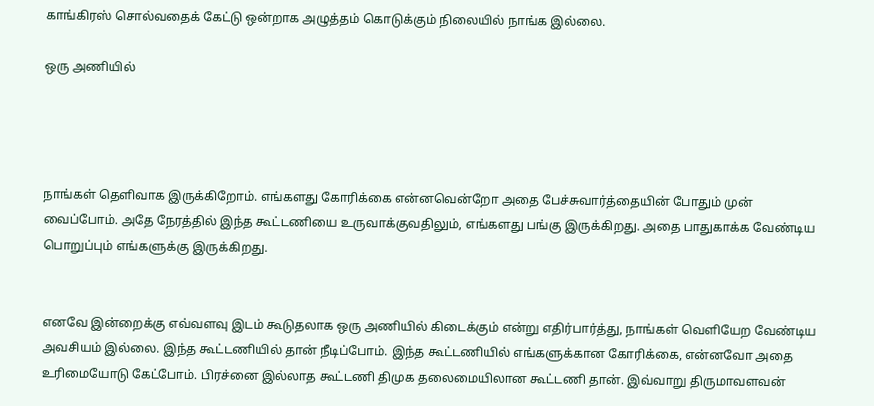காங்கிரஸ் சொல்வதைக் கேட்டு ஒன்றாக அழுத்தம் கொடுக்கும் நிலையில் நாங்க இல்லை.

ஒரு அணியில்




நாங்கள் தெளிவாக இருக்கிறோம். எங்களது கோரிக்கை என்னவென்றோ அதை பேச்சுவார்த்தையின் போதும் முன் வைப்போம். அதே நேரத்தில் இந்த கூட்டணியை உருவாக்குவதிலும், எங்களது பங்கு இருக்கிறது. அதை பாதுகாக்க வேண்டிய பொறுப்பும் எங்களுக்கு இருக்கிறது.


எனவே இன்றைக்கு எவ்வளவு இடம் கூடுதலாக ஒரு அணியில் கிடைக்கும் என்று எதிர்பார்த்து, நாங்கள் வெளியேற வேண்டிய அவசியம் இல்லை. இந்த கூட்டணியில் தான் நீடிப்போம். இந்த கூட்டணியில் எங்களுக்கான கோரிக்கை, என்னவோ அதை உரிமையோடு கேட்போம். பிரச்னை இல்லாத கூட்டணி திமுக தலைமையிலான கூட்டணி தான். இவ்வாறு திருமாவளவன்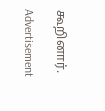கூறினார்.

Advertisement